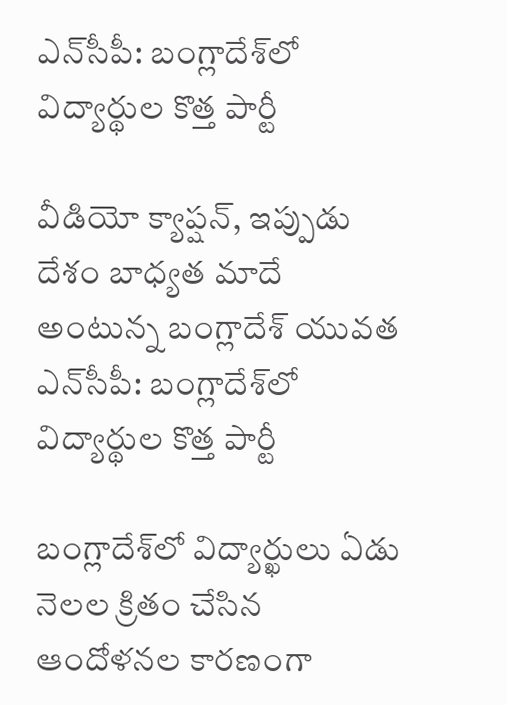ఎన్‌సీపీ: బంగ్లాదేశ్‌లో విద్యార్థుల కొత్త పార్టీ

వీడియో క్యాప్షన్, ఇప్పుడు దేశం బాధ్యత మాదే అంటున్న బంగ్లాదేశ్ యువత
ఎన్‌సీపీ: బంగ్లాదేశ్‌లో విద్యార్థుల కొత్త పార్టీ

బంగ్లాదేశ్‌లో విద్యార్ఖులు ఏడు నెలల క్రితం చేసిన ఆందోళనల కారణంగా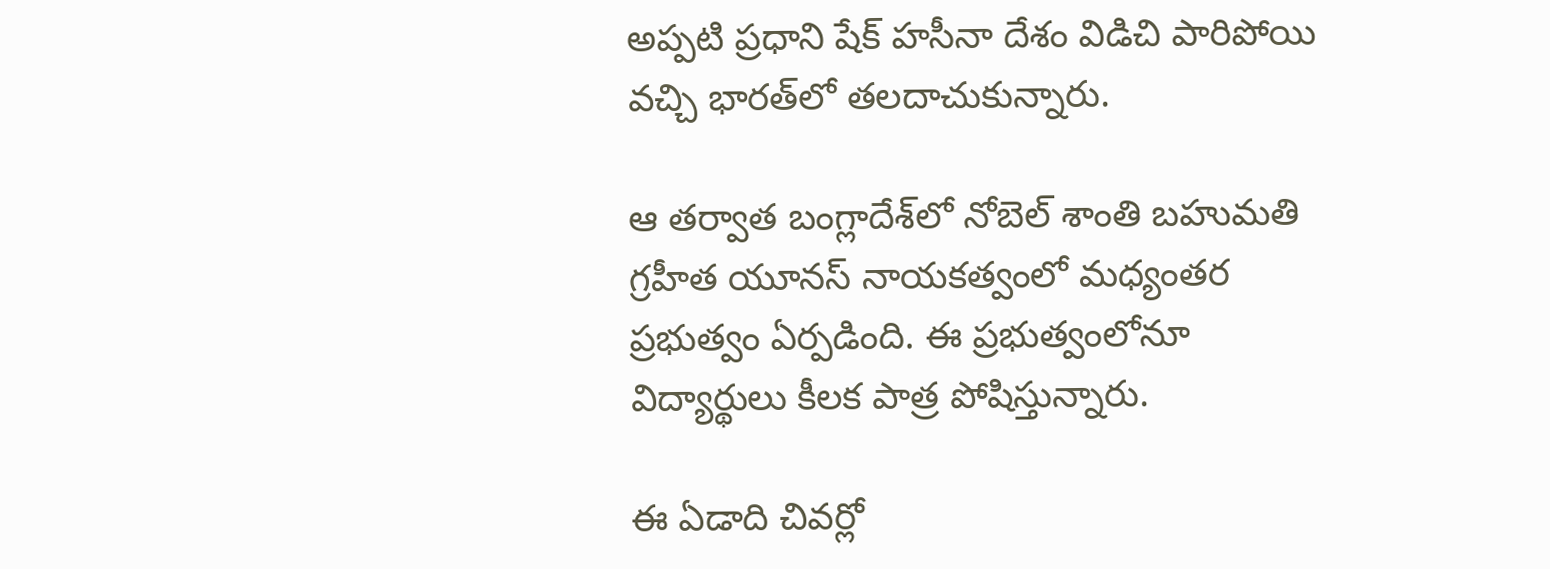అప్పటి ప్రధాని షేక్ హసీనా దేశం విడిచి పారిపోయి వచ్చి భారత్‌లో తలదాచుకున్నారు.

ఆ తర్వాత బంగ్లాదేశ్‌లో నోబెల్ శాంతి బహుమతి గ్రహీత యూనస్ నాయకత్వంలో మధ్యంతర ప్రభుత్వం ఏర్పడింది. ఈ ప్రభుత్వంలోనూ విద్యార్థులు కీలక పాత్ర పోషిస్తున్నారు.

ఈ ఏడాది చివర్లో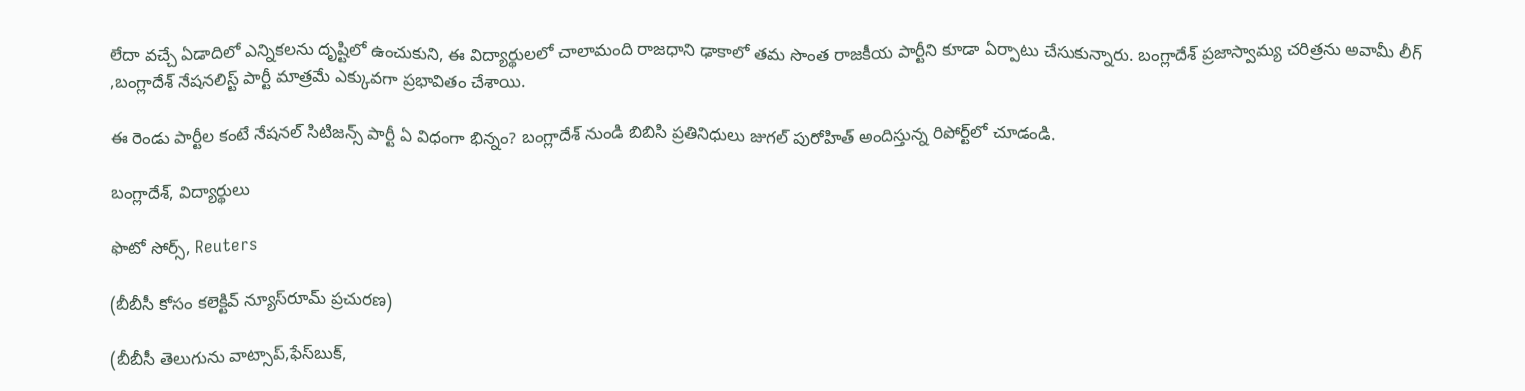లేదా వచ్చే ఏడాదిలో ఎన్నికలను దృష్టిలో ఉంచుకుని, ఈ విద్యార్థులలో చాలామంది రాజధాని ఢాకాలో తమ సొంత రాజకీయ పార్టీని కూడా ఏర్పాటు చేసుకున్నారు. బంగ్లాదేశ్ ప్రజాస్వామ్య చరిత్రను అవామీ లీగ్ ,బంగ్లాదేశ్ నేషనలిస్ట్ పార్టీ మాత్రమే ఎక్కువగా ప్రభావితం చేశాయి.

ఈ రెండు పార్టీల కంటే నేషనల్ సిటిజన్స్ పార్టీ ఏ విధంగా భిన్నం? బంగ్లాదేశ్ నుండి బిబిసి ప్రతినిధులు జుగల్ పురోహిత్ అందిస్తున్న రిపోర్ట్‌లో చూడండి.

బంగ్లాదేశ్, విద్యార్థులు

ఫొటో సోర్స్, Reuters

(బీబీసీ కోసం కలెక్టివ్ న్యూస్‌రూమ్ ప్రచురణ)

(బీబీసీ తెలుగును వాట్సాప్‌,ఫేస్‌బుక్,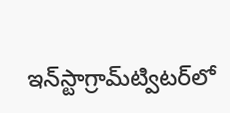ఇన్‌స్టాగ్రామ్‌ట్విటర్‌లో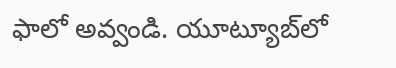ఫాలో అవ్వండి. యూట్యూబ్‌లో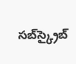సబ్‌స్క్రైబ్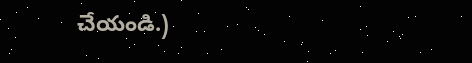చేయండి.)